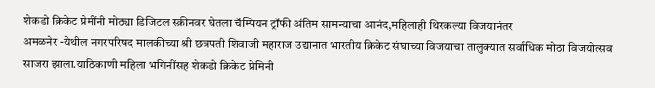शेकडो क्रिकेट प्रेमींनी मोठ्या डिजिटल स्क्रीनवर घेतला चॅम्पियन ट्रॉफी अंतिम सामन्याचा आनंद,महिलाही थिरकल्या विजयानंतर
अमळनेर -येथील नगरपरिषद मालकीच्या श्री छत्रपती शिवाजी महाराज उद्यानात भारतीय क्रिकेट संघाच्या विजयाचा तालुक्यात सर्वाधिक मोठा विजयोत्सव साजरा झाला.याठिकाणी महिला भगिनींसह शेकडो क्रिकेट प्रेमिनी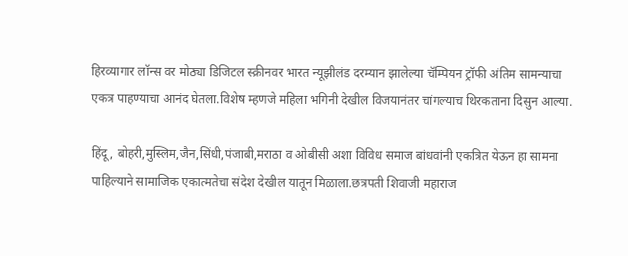हिरव्यागार लॉन्स वर मोठ्या डिजिटल स्क्रीनवर भारत न्यूझीलंड दरम्यान झालेल्या चॅम्पियन ट्रॉफी अंतिम सामन्याचा एकत्र पाहण्याचा आनंद घेतला.विशेष म्हणजे महिला भगिनी देखील विजयानंतर चांगल्याच थिरकताना दिसुन आल्या.

हिंदू, बोहरी,मुस्लिम,जैन,सिंधी,पंजाबी,मराठा व ओबीसी अशा विविध समाज बांधवांनी एकत्रित येऊन हा सामना पाहिल्याने सामाजिक एकात्मतेचा संदेश देखील यातून मिळाला.छत्रपती शिवाजी महाराज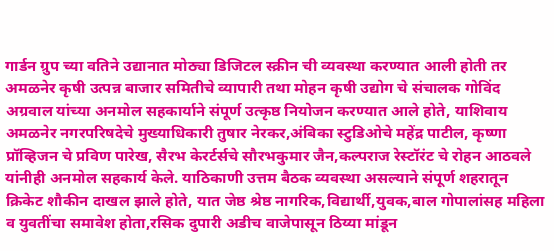गार्डन ग्रुप च्या वतिने उद्यानात मोठ्या डिजिटल स्क्रीन ची व्यवस्था करण्यात आली होती तर अमळनेर कृषी उत्पन्न बाजार समितीचे व्यापारी तथा मोहन कृषी उद्योग चे संचालक गोविंद अग्रवाल यांच्या अनमोल सहकार्याने संपूर्ण उत्कृष्ठ नियोजन करण्यात आले होते, याशिवाय अमळनेर नगरपरिषदेचे मुख्याधिकारी तुषार नेरकर,अंबिका स्टुडिओचे महेंद्र पाटील, कृष्णा प्रॉव्हिजन चे प्रविण पारेख, सैरभ केरर्टर्सचे सौरभकुमार जैन,कल्पराज रेस्टॉरंट चे रोहन आठवले यांनीही अनमोल सहकार्य केले. याठिकाणी उत्तम बैठक व्यवस्था असल्याने संपूर्ण शहरातून क्रिकेट शौकीन दाखल झाले होते, यात जेष्ठ श्रेष्ठ नागरिक,विद्यार्थी,युवक,बाल गोपालांसह महिला व युवतींचा समावेश होता,रसिक दुपारी अडीच वाजेपासून ठिय्या मांडून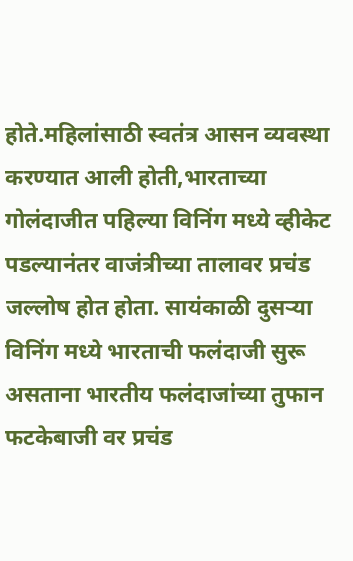होते.महिलांसाठी स्वतंत्र आसन व्यवस्था करण्यात आली होती,भारताच्या गोलंदाजीत पहिल्या विनिंग मध्ये व्हीकेट पडल्यानंतर वाजंत्रीच्या तालावर प्रचंड जल्लोष होत होता. सायंकाळी दुसऱ्या विनिंग मध्ये भारताची फलंदाजी सुरू असताना भारतीय फलंदाजांच्या तुफान फटकेबाजी वर प्रचंड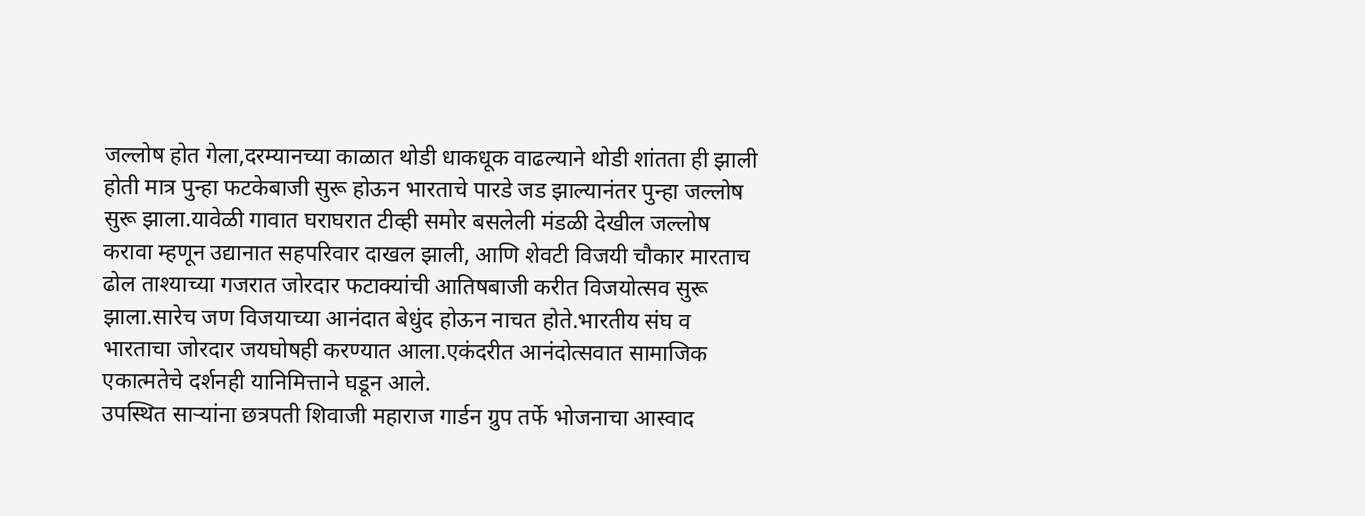जल्लोष होत गेला,दरम्यानच्या काळात थोडी धाकधूक वाढल्याने थोडी शांतता ही झाली होती मात्र पुन्हा फटकेबाजी सुरू होऊन भारताचे पारडे जड झाल्यानंतर पुन्हा जल्लोष सुरू झाला.यावेळी गावात घराघरात टीव्ही समोर बसलेली मंडळी देखील जल्लोष करावा म्हणून उद्यानात सहपरिवार दाखल झाली, आणि शेवटी विजयी चौकार मारताच ढोल ताश्याच्या गजरात जोरदार फटाक्यांची आतिषबाजी करीत विजयोत्सव सुरू झाला.सारेच जण विजयाच्या आनंदात बेधुंद होऊन नाचत होते.भारतीय संघ व भारताचा जोरदार जयघोषही करण्यात आला.एकंदरीत आनंदोत्सवात सामाजिक एकात्मतेचे दर्शनही यानिमित्ताने घडून आले.
उपस्थित साऱ्यांना छत्रपती शिवाजी महाराज गार्डन ग्रुप तर्फे भोजनाचा आस्वाद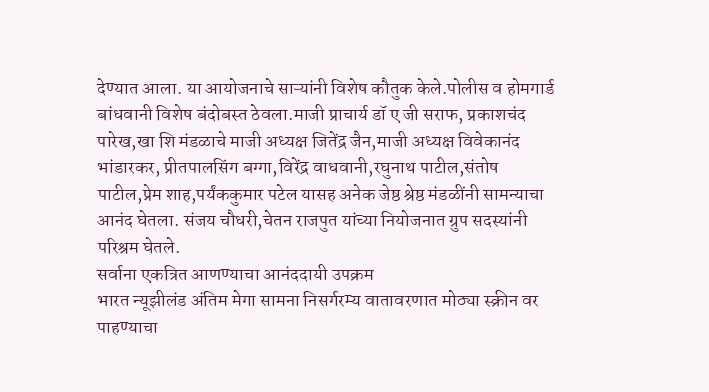देण्यात आला. या आयोजनाचे साऱ्यांनी विशेष कौतुक केले.पोलीस व होमगार्ड बांधवानी विशेष बंदोबस्त ठेवला.माजी प्राचार्य डॉ ए जी सराफ, प्रकाशचंद पारेख,खा शि मंडळाचे माजी अध्यक्ष जितेंद्र जैन,माजी अध्यक्ष विवेकानंद भांडारकर, प्रीतपालसिंग बग्गा,विरेंद्र वाधवानी,रघुनाथ पाटील,संतोष पाटील,प्रेम शाह,पर्यंककुमार पटेल यासह अनेक जेष्ठ श्रेष्ठ मंडळींनी सामन्याचा आनंद घेतला. संजय चौधरी,चेतन राजपुत यांच्या नियोजनात ग्रुप सदस्यांनी परिश्रम घेतले.
सर्वाना एकत्रित आणण्याचा आनंददायी उपक्रम
भारत न्यूझीलंड अंतिम मेगा सामना निसर्गरम्य वातावरणात मोठ्या स्क्रीन वर पाहण्याचा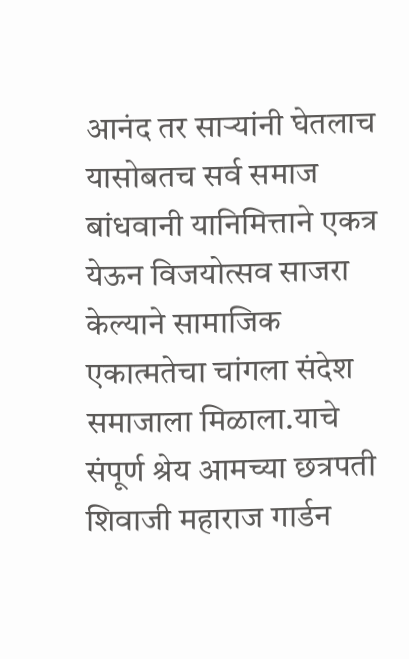आनंद तर साऱ्यांनी घेतलाच यासोबतच सर्व समाज बांधवानी यानिमित्ताने एकत्र येऊन विजयोत्सव साजरा केल्याने सामाजिक एकात्मतेचा चांगला संदेश समाजाला मिळाला.याचे संपूर्ण श्रेय आमच्या छत्रपती शिवाजी महाराज गार्डन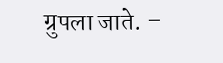ग्रुपला जाते. –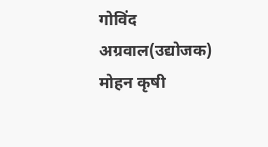गोविंद अग्रवाल(उद्योजक)
मोहन कृषी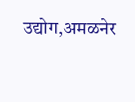उद्योग,अमळनेर